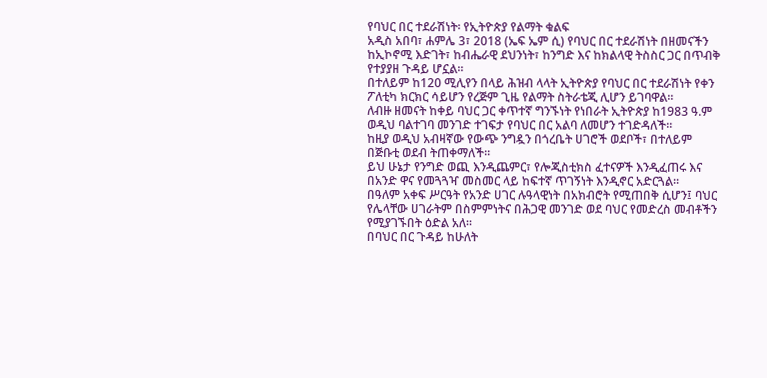የባህር በር ተደራሽነት፡ የኢትዮጵያ የልማት ቁልፍ
አዲስ አበባ፣ ሐምሌ 3፣ 2018 (ኤፍ ኤም ሲ) የባህር በር ተደራሽነት በዘመናችን ከኢኮኖሚ እድገት፣ ከብሔራዊ ደህንነት፣ ከንግድ እና ከክልላዊ ትስስር ጋር በጥብቅ የተያያዘ ጉዳይ ሆኗል።
በተለይም ከ120 ሚሊየን በላይ ሕዝብ ላላት ኢትዮጵያ የባህር በር ተደራሽነት የቀን ፖለቲካ ክርክር ሳይሆን የረጅም ጊዜ የልማት ስትራቴጂ ሊሆን ይገባዋል።
ለብዙ ዘመናት ከቀይ ባህር ጋር ቀጥተኛ ግንኙነት የነበራት ኢትዮጵያ ከ1983 ዓ.ም ወዲህ ባልተገባ መንገድ ተገፍታ የባህር በር አልባ ለመሆን ተገድዳለች።
ከዚያ ወዲህ አብዛኛው የውጭ ንግዷን በጎረቤት ሀገሮች ወደቦች፣ በተለይም በጅቡቲ ወደብ ትጠቀማለች።
ይህ ሁኔታ የንግድ ወጪ እንዲጨምር፣ የሎጂስቲክስ ፈተናዎች እንዲፈጠሩ እና በአንድ ዋና የመጓጓዣ መስመር ላይ ከፍተኛ ጥገኝነት እንዲኖር አድርጓል።
በዓለም አቀፍ ሥርዓት የአንድ ሀገር ሉዓላዊነት በአክብሮት የሚጠበቅ ሲሆን፤ ባህር የሌላቸው ሀገራትም በስምምነትና በሕጋዊ መንገድ ወደ ባህር የመድረስ መብቶችን የሚያገኙበት ዕድል አለ።
በባህር በር ጉዳይ ከሁለት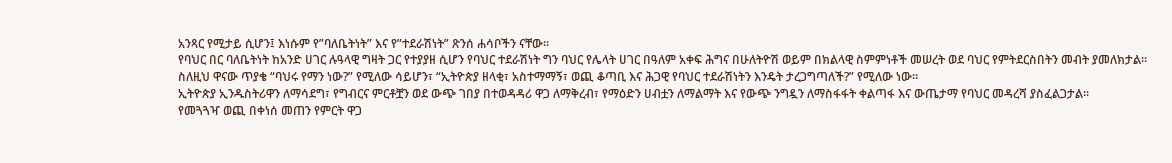አንጻር የሚታይ ሲሆን፤ እነሱም የ”ባለቤትነት” እና የ”ተደራሽነት” ጽንሰ ሐሳቦችን ናቸው።
የባህር በር ባለቤትነት ከአንድ ሀገር ሉዓላዊ ግዛት ጋር የተያያዘ ሲሆን የባህር ተደራሽነት ግን ባህር የሌላት ሀገር በዓለም አቀፍ ሕግና በሁለትዮሽ ወይም በክልላዊ ስምምነቶች መሠረት ወደ ባህር የምትደርስበትን መብት ያመለክታል።
ስለዚህ ዋናው ጥያቄ “ባህሩ የማን ነው?” የሚለው ሳይሆን፣ “ኢትዮጵያ ዘላቂ፣ አስተማማኝ፣ ወጪ ቆጣቢ እና ሕጋዊ የባህር ተደራሽነትን እንዴት ታረጋግጣለች?” የሚለው ነው።
ኢትዮጵያ ኢንዱስትሪዋን ለማሳደግ፣ የግብርና ምርቶቿን ወደ ውጭ ገበያ በተወዳዳሪ ዋጋ ለማቅረብ፣ የማዕድን ሀብቷን ለማልማት እና የውጭ ንግዷን ለማስፋፋት ቀልጣፋ እና ውጤታማ የባህር መዳረሻ ያስፈልጋታል።
የመጓጓዣ ወጪ በቀነሰ መጠን የምርት ዋጋ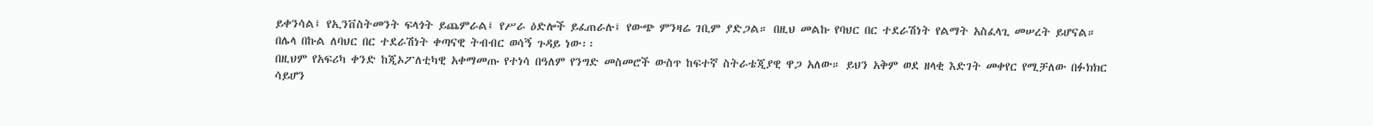ይቀንሳል፤ የኢንቨስትመንት ፍላጎት ይጨምራል፤ የሥራ ዕድሎች ይፈጠራሉ፤ የውጭ ምንዛሬ ገቢም ያድጋል። በዚህ መልኩ የባህር በር ተደራሽነት የልማት አስፈላጊ መሠረት ይሆናል።
በሌላ በኩል ለባህር በር ተደራሽነት ቀጣናዊ ትብብር ወሳኝ ጉዳይ ነው፡፡
በዚህም የአፍሪካ ቀንድ ከጂኦፖለቲካዊ አቀማመጡ የተነሳ በዓለም የንግድ መስመሮች ውስጥ ከፍተኛ ስትራቴጂያዊ ዋጋ አለው። ይህን አቅም ወደ ዘላቂ እድገት መቀየር የሚቻለው በፉክክር ሳይሆን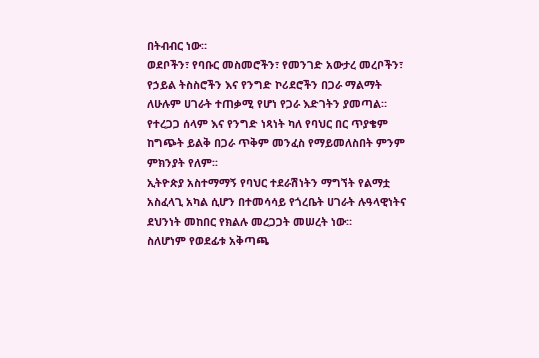በትብብር ነው።
ወደቦችን፣ የባቡር መስመሮችን፣ የመንገድ አውታረ መረቦችን፣ የኃይል ትስስሮችን እና የንግድ ኮሪደሮችን በጋራ ማልማት ለሁሉም ሀገራት ተጠቃሚ የሆነ የጋራ እድገትን ያመጣል።
የተረጋጋ ሰላም እና የንግድ ነጻነት ካለ የባህር በር ጥያቄም ከግጭት ይልቅ በጋራ ጥቅም መንፈስ የማይመለስበት ምንም ምክንያት የለም፡፡
ኢትዮጵያ አስተማማኝ የባህር ተደራሽነትን ማግኘት የልማቷ አስፈላጊ አካል ሲሆን በተመሳሳይ የጎረቤት ሀገራት ሉዓላዊነትና ደህንነት መከበር የክልሉ መረጋጋት መሠረት ነው።
ስለሆነም የወደፊቱ አቅጣጫ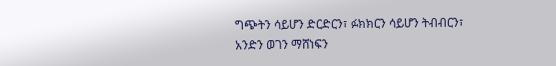ግጭትን ሳይሆን ድርድርን፣ ፉክክርን ሳይሆን ትብብርን፣ አንድን ወገን ማሸነፍን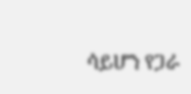ሳይሆን የጋራ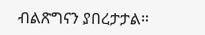ብልጽግናን ያበረታታል።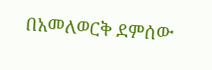በአመለወርቅ ደምሰው